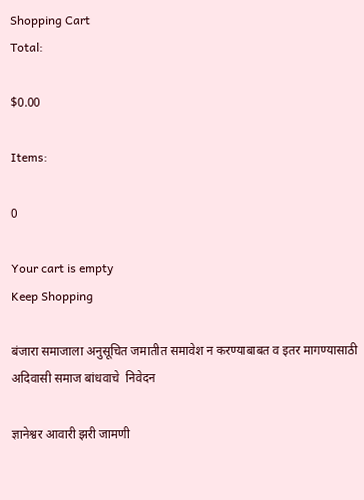Shopping Cart
Total:

$0.00

Items:

0

Your cart is empty
Keep Shopping

बंजारा समाजाला अनुसूचित जमातीत समावेश न करण्याबाबत व इतर मागण्यासाठी अदिवासी समाज बांधवाचे  निवेदन

ज्ञानेश्वर आवारी झरी जामणी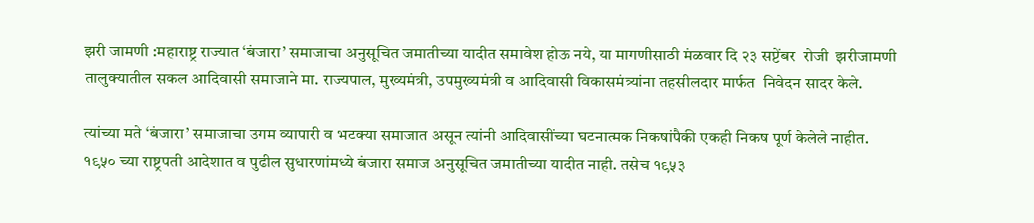झरी जामणी :महाराष्ट्र राज्यात ‘बंजारा’ समाजाचा अनुसूचित जमातीच्या यादीत समावेश होऊ नये, या मागणीसाठी मंळवार दि २३ सप्टेंबर  रोजी  झरीजामणी तालुक्यातील सकल आदिवासी समाजाने मा. राज्यपाल, मुख्यमंत्री, उपमुख्यमंत्री व आदिवासी विकासमंत्र्यांना तहसीलदार मार्फत  निवेदन सादर केले.

त्यांच्या मते ‘बंजारा’ समाजाचा उगम व्यापारी व भटक्या समाजात असून त्यांनी आदिवासींच्या घटनात्मक निकषांपैकी एकही निकष पूर्ण केलेले नाहीत. १९५० च्या राष्ट्रपती आदेशात व पुढील सुधारणांमध्ये बंजारा समाज अनुसूचित जमातीच्या यादीत नाही. तसेच १९५३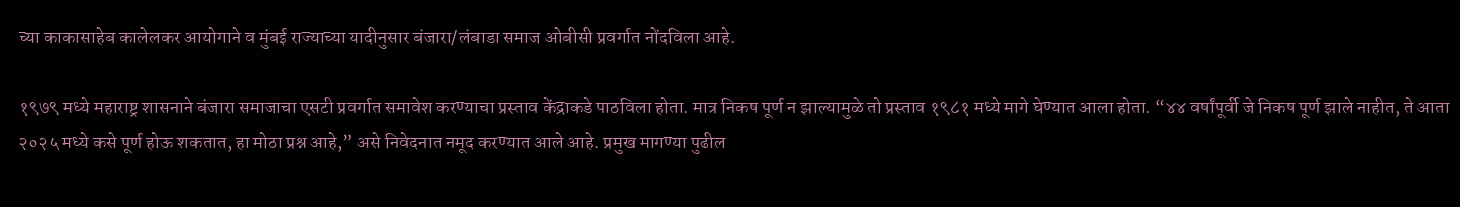च्या काकासाहेब कालेलकर आयोगाने व मुंबई राज्याच्या यादीनुसार बंजारा/लंबाडा समाज ओबीसी प्रवर्गात नोंदविला आहे.

१९७९ मध्ये महाराष्ट्र शासनाने बंजारा समाजाचा एसटी प्रवर्गात समावेश करण्याचा प्रस्ताव केंद्राकडे पाठविला होता. मात्र निकष पूर्ण न झाल्यामुळे तो प्रस्ताव १९८१ मध्ये मागे घेण्यात आला होता. “४४ वर्षांपूर्वी जे निकष पूर्ण झाले नाहीत, ते आता २०२५ मध्ये कसे पूर्ण होऊ शकतात, हा मोठा प्रश्न आहे,” असे निवेदनात नमूद करण्यात आले आहे. प्रमुख मागण्या पुढील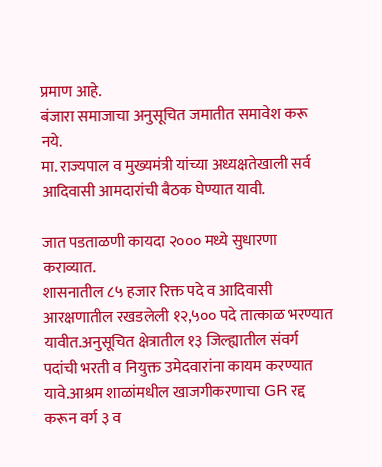प्रमाण आहे.
बंजारा समाजाचा अनुसूचित जमातीत समावेश करू नये.
मा. राज्यपाल व मुख्यमंत्री यांच्या अध्यक्षतेखाली सर्व आदिवासी आमदारांची बैठक घेण्यात यावी.

जात पडताळणी कायदा २००० मध्ये सुधारणा कराव्यात.
शासनातील ८५ हजार रिक्त पदे व आदिवासी आरक्षणातील रखडलेली १२,५०० पदे तात्काळ भरण्यात यावीत.अनुसूचित क्षेत्रातील १३ जिल्ह्यातील संवर्ग पदांची भरती व नियुक्त उमेदवारांना कायम करण्यात यावे.आश्रम शाळांमधील खाजगीकरणाचा GR रद्द करून वर्ग ३ व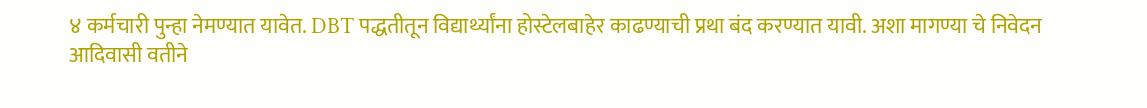४ कर्मचारी पुन्हा नेमण्यात यावेत. DBT पद्धतीतून विद्यार्थ्यांना होस्टेलबाहेर काढण्याची प्रथा बंद करण्यात यावी. अशा मागण्या चे निवेदन आदिवासी वतीने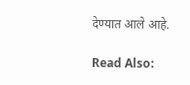देण्यात आले आहे.

Read Also: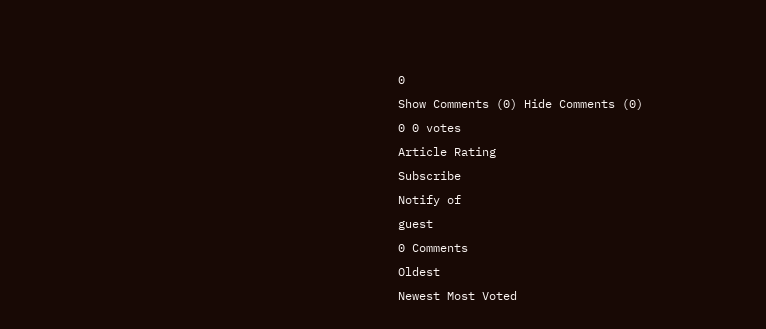0
Show Comments (0) Hide Comments (0)
0 0 votes
Article Rating
Subscribe
Notify of
guest
0 Comments
Oldest
Newest Most Voted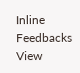Inline Feedbacks
View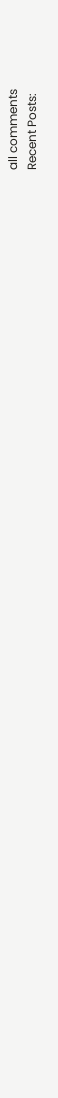all comments
Recent Posts: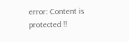error: Content is protected !!